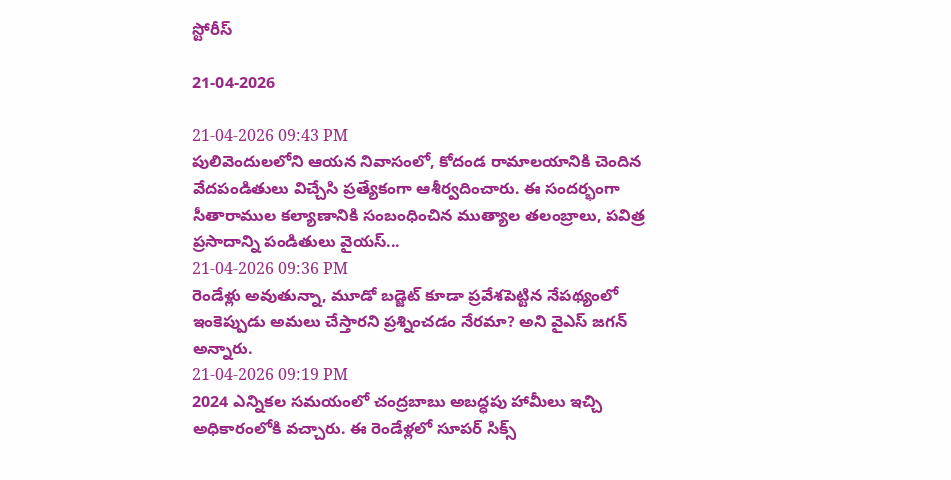స్టోరీస్

21-04-2026

21-04-2026 09:43 PM
పులివెందులలోని ఆయన నివాసంలో, కోదండ రామాలయానికి చెందిన వేదపండితులు విచ్చేసి ప్రత్యేకంగా ఆశీర్వదించారు. ఈ సందర్భంగా సీతారాముల కల్యాణానికి సంబంధించిన ముత్యాల తలంబ్రాలు, పవిత్ర ప్రసాదాన్ని పండితులు వైయస్...
21-04-2026 09:36 PM
రెండేళ్లు అవుతున్నా, మూడో బ‌డ్జెట్ కూడా ప్ర‌వేశ‌పెట్టిన నేప‌థ్యంలో ఇంకెప్పుడు అమ‌లు చేస్తార‌ని ప్ర‌శ్నించ‌డం నేర‌మా? అని వైఎస్‌ జగన్‌ అన్నారు.
21-04-2026 09:19 PM
2024 ఎన్నిక‌ల స‌మ‌యంలో చంద్ర‌బాబు అబ‌ద్ధపు హామీలు ఇచ్చి అధికారంలోకి వ‌చ్చారు. ఈ రెండేళ్ల‌లో సూప‌ర్ సిక్స్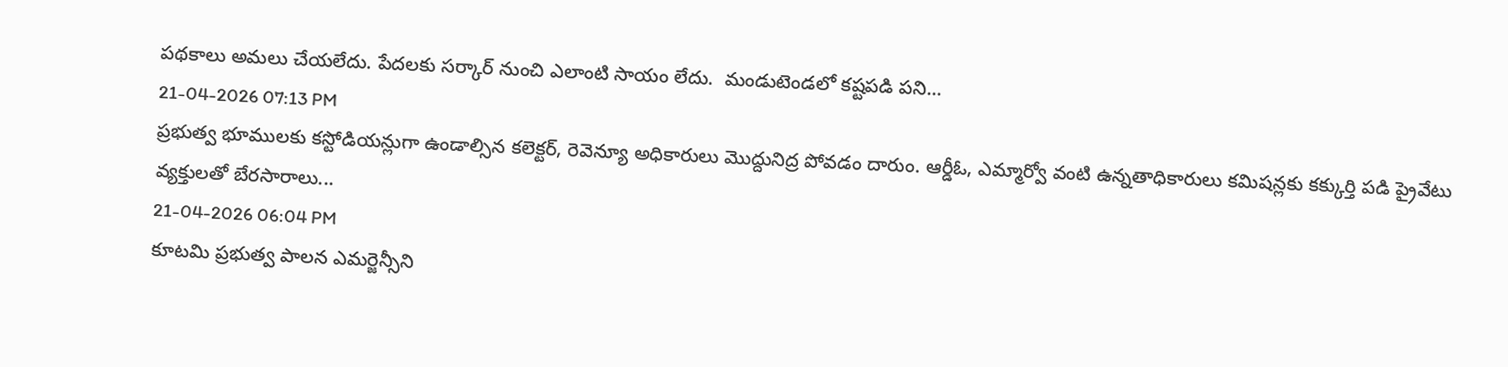ప‌థ‌కాలు అమ‌లు చేయ‌లేదు. పేద‌ల‌కు స‌ర్కార్ నుంచి ఎలాంటి సాయం లేదు.  మండుటెండలో కష్టపడి పని...
21-04-2026 07:13 PM
ప్రభుత్వ భూములకు కస్టోడియన్లుగా ఉండాల్సిన కలెక్టర్, రెవెన్యూ అధికారులు మొద్దునిద్ర పోవడం దారుం. ఆర్డీఓ, ఎమ్మార్వో వంటి ఉన్నతాధికారులు కమిషన్లకు కక్కుర్తి పడి ప్రైవేటు వ్యక్తులతో బేరసారాలు...
21-04-2026 06:04 PM
కూట‌మి ప్ర‌భుత్వ పాల‌న ఎమ‌ర్జెన్సీని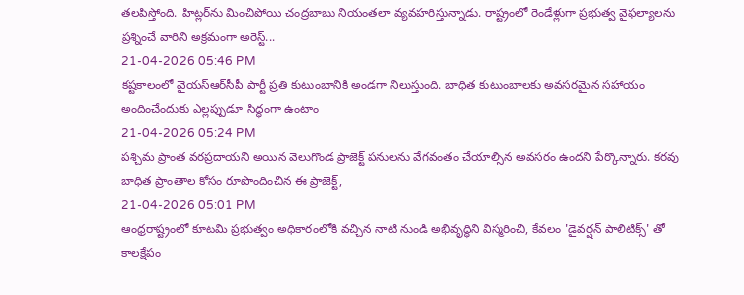త‌ల‌పిస్తోంది. హిట్ల‌ర్‌ను మించిపోయి చంద్ర‌బాబు నియంత‌లా వ్య‌వ‌హ‌రిస్తున్నాడు. రాష్ట్రంలో రెండేళ్లుగా ప్ర‌భుత్వ వైఫ‌ల్యాల‌ను ప్ర‌శ్నించే వారిని అక్ర‌మంగా అరెస్ట్...
21-04-2026 05:46 PM
కష్టకాలంలో వైయ‌స్ఆర్‌సీపీ పార్టీ ప్రతి కుటుంబానికి అండగా నిలుస్తుంది. బాధిత కుటుంబాలకు అవసరమైన సహాయం అందించేందుకు ఎల్లప్పుడూ సిద్ధంగా ఉంటాం
21-04-2026 05:24 PM
పశ్చిమ ప్రాంత వరప్రదాయని అయిన వెలుగొండ ప్రాజెక్ట్ పనులను వేగవంతం చేయాల్సిన అవసరం ఉందని పేర్కొన్నారు. కరవు బాధిత ప్రాంతాల కోసం రూపొందించిన ఈ ప్రాజెక్ట్,
21-04-2026 05:01 PM
ఆంధ్రరాష్ట్రంలో కూటమి ప్రభుత్వం అధికారంలోకి వచ్చిన నాటి నుండి అభివృద్ధిని విస్మరించి, కేవలం 'డైవర్షన్ పాలిటిక్స్' తో కాలక్షేపం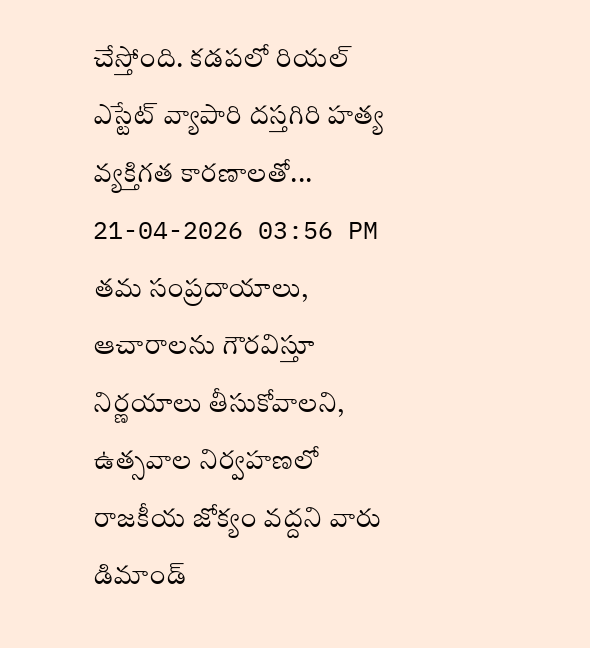చేస్తోంది. కడపలో రియల్ ఎస్టేట్ వ్యాపారి దస్తగిరి హత్య వ్యక్తిగత కారణాలతో...
21-04-2026 03:56 PM
తమ సంప్రదాయాలు, ఆచారాలను గౌరవిస్తూ నిర్ణయాలు తీసుకోవాలని, ఉత్సవాల నిర్వహణలో రాజకీయ జోక్యం వద్దని వారు డిమాండ్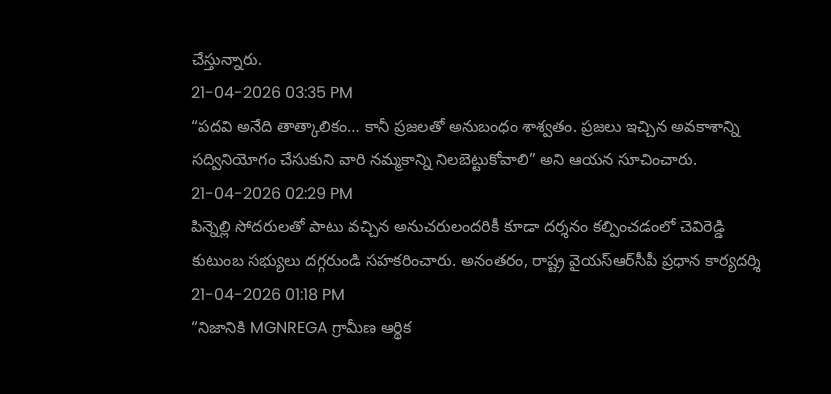చేస్తున్నారు.
21-04-2026 03:35 PM
“పదవి అనేది తాత్కాలికం… కానీ ప్రజలతో అనుబంధం శాశ్వతం. ప్రజలు ఇచ్చిన అవకాశాన్ని సద్వినియోగం చేసుకుని వారి నమ్మకాన్ని నిలబెట్టుకోవాలి” అని ఆయన సూచించారు.
21-04-2026 02:29 PM
పిన్నెల్లి సోదరులతో పాటు వచ్చిన అనుచరులందరికీ కూడా దర్శనం కల్పించడంలో చెవిరెడ్డి కుటుంబ సభ్యులు దగ్గరుండి సహకరించారు. అనంతరం, రాష్ట్ర వైయ‌స్ఆర్‌సీపీ ప్రధాన కార్యదర్శి
21-04-2026 01:18 PM
“నిజానికి MGNREGA గ్రామీణ ఆర్థిక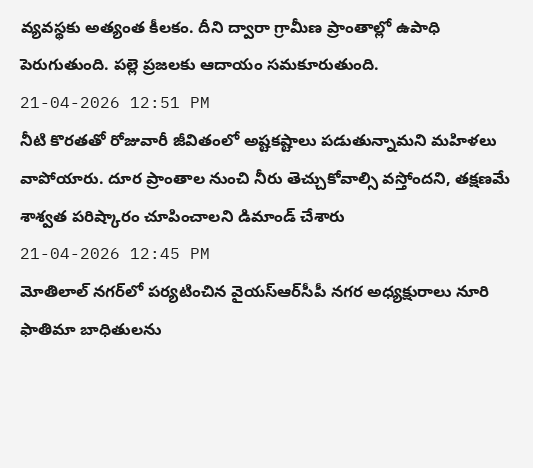వ్యవస్థకు అత్యంత కీలకం. దీని ద్వారా గ్రామీణ ప్రాంతాల్లో ఉపాధి పెరుగుతుంది. పల్లె ప్రజలకు ఆదాయం సమకూరుతుంది.
21-04-2026 12:51 PM
నీటి కొరతతో రోజువారీ జీవితంలో అష్టకష్టాలు పడుతున్నామని మహిళలు వాపోయారు. దూర ప్రాంతాల నుంచి నీరు తెచ్చుకోవాల్సి వస్తోందని, తక్షణమే శాశ్వత పరిష్కారం చూపించాలని డిమాండ్ చేశారు
21-04-2026 12:45 PM
మోతిలాల్ నగర్‌లో పర్యటించిన వైయ‌స్ఆర్‌సీపీ న‌గ‌ర అధ్య‌క్షురాలు నూరి ఫాతిమా బాధితులను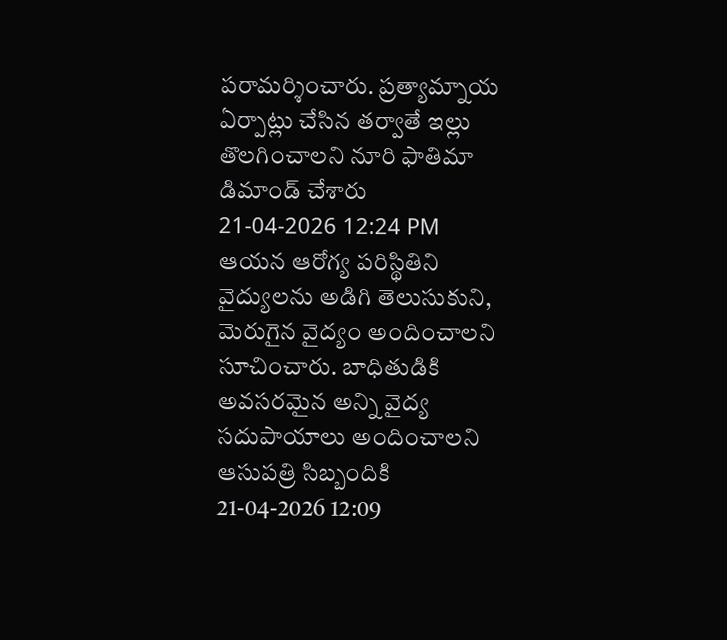పరామర్శించారు. ప్రత్యామ్నాయ ఏర్పాట్లు చేసిన తర్వాతే ఇల్లు తొలగించాలని నూరి ఫాతిమా డిమాండ్ చేశారు
21-04-2026 12:24 PM
ఆయన ఆరోగ్య పరిస్థితిని వైద్యులను అడిగి తెలుసుకుని, మెరుగైన వైద్యం అందించాలని సూచించారు. బాధితుడికి అవసరమైన అన్ని వైద్య సదుపాయాలు అందించాలని ఆసుపత్రి సిబ్బందికి
21-04-2026 12:09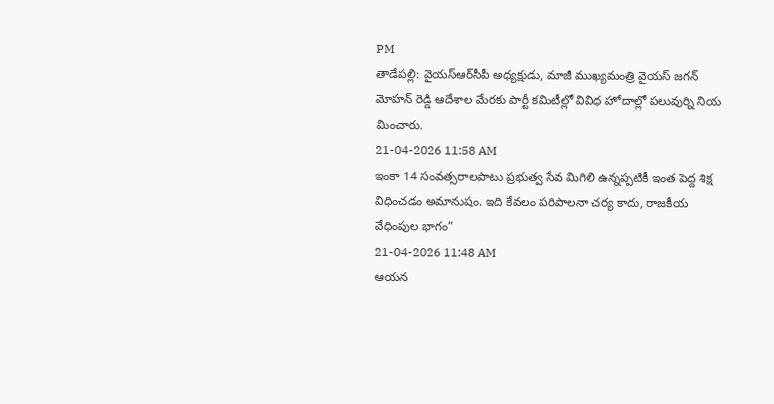PM
తాడేప‌ల్లి: వైయ‌స్ఆర్‌సీపీ అధ్యక్షుడు, మాజీ ముఖ్య‌మంత్రి వైయ‌స్ జ‌గ‌న్ మోహ‌న్ రెడ్డి ఆదేశాల మేరకు పార్టీ కమిటీల్లో వివిధ హోదాల్లో పలువుర్ని నియ మించారు.
21-04-2026 11:58 AM
ఇంకా 14 సంవత్సరాలపాటు ప్రభుత్వ సేవ మిగిలి ఉన్నప్పటికీ ఇంత పెద్ద శిక్ష విధించడం అమానుషం. ఇది కేవలం పరిపాలనా చర్య కాదు, రాజకీయ వేధింపుల భాగం”
21-04-2026 11:48 AM
ఆయన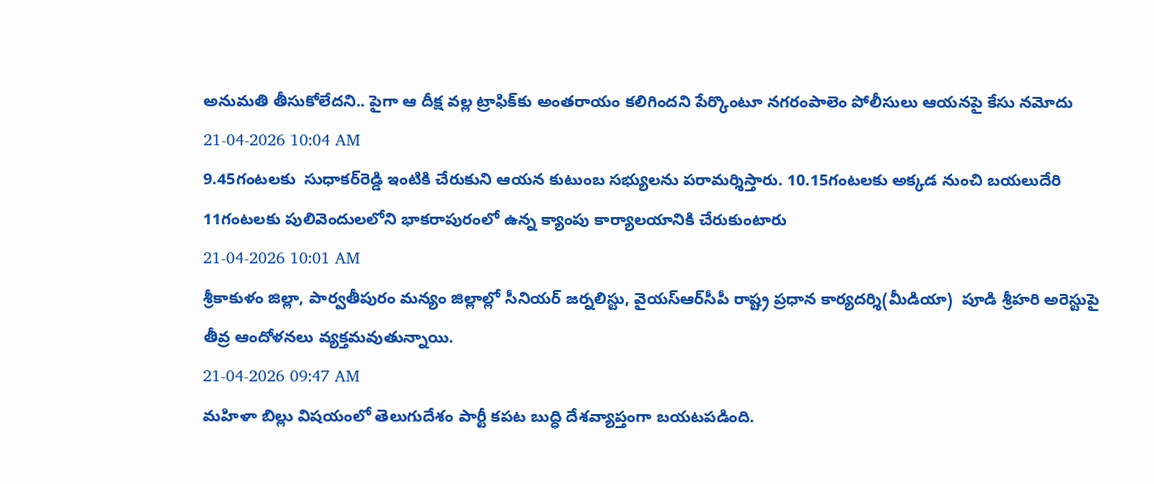అనుమతి తీసుకోలేదని.. పైగా ఆ దీక్ష వల్ల ట్రాఫిక్‌కు అంతరాయం కలిగిందని పేర్కొంటూ నగరంపాలెం పోలీసులు ఆయనపై కేసు నమోదు
21-04-2026 10:04 AM
9.45గంటలకు  సుధాకర్‌రెడ్డి ఇంటికి చేరుకుని ఆయన కుటుంబ సభ్యులను పరామర్శిస్తారు. 10.15గంటలకు అక్కడ నుంచి బయలుదేరి 11గంటలకు పులివెందులలోని భాకరాపురంలో ఉన్న క్యాంపు కార్యాలయానికి చేరుకుంటారు
21-04-2026 10:01 AM
శ్రీకాకుళం జిల్లా, పార్వతీపురం మన్యం జిల్లాల్లో సీనియర్ జర్నలిస్టు, వైయ‌స్ఆర్‌సీపీ రాష్ట్ర ప్ర‌ధాన కార్య‌ద‌ర్శి(మీడియా)  పూడి శ్రీహరి అరెస్టుపై తీవ్ర ఆందోళనలు వ్యక్తమవుతున్నాయి.
21-04-2026 09:47 AM
మహిళా బిల్లు విషయంలో తెలుగుదేశం పార్టీ కపట బుద్ధి దేశవ్యాప్తంగా బయటపడింది.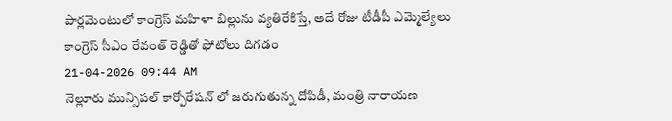పార్లమెంటులో కాంగ్రెస్ మహిళా బిల్లును వ్యతిరేకిస్తే, అదే రోజు టీడీపీ ఎమ్మెల్యేలు కాంగ్రెస్ సీఎం రేవంత్ రెడ్డితో ఫోటోలు దిగడం
21-04-2026 09:44 AM
నెల్లూరు మున్సిపల్ కార్పోరేషన్ లో జరుగుతున్న దోపిడీ, మంత్రి నారాయణ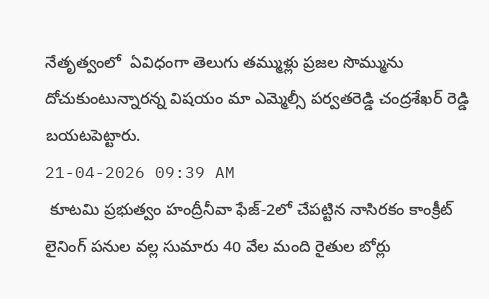నేతృత్వంలో  ఏవిధంగా తెలుగు తమ్ముళ్లు ప్రజల సొమ్మును దోచుకుంటున్నారన్న విషయం మా ఎమ్మెల్సీ పర్వతరెడ్డి చంద్రశేఖర్ రెడ్డి బయటపెట్టారు.
21-04-2026 09:39 AM
 కూటమి ప్రభుత్వం హంద్రీనీవా ఫేజ్-2లో చేపట్టిన నాసిరకం కాంక్రీట్ లైనింగ్ పనుల వల్ల సుమారు 40 వేల మంది రైతుల బోర్లు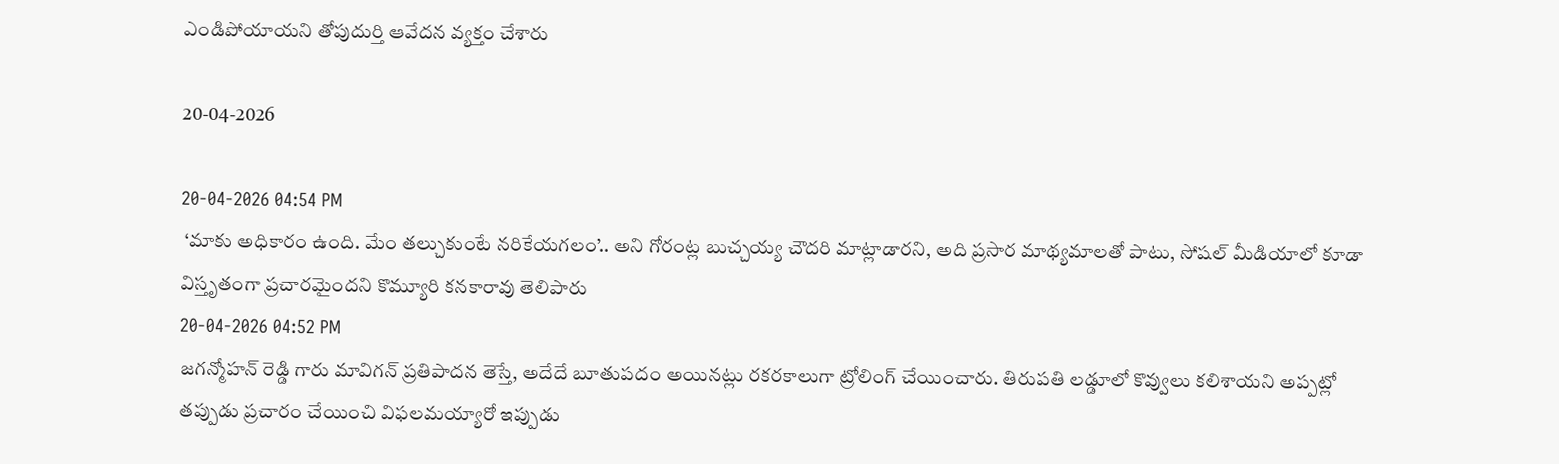ఎండిపోయాయని తోపుదుర్తి ఆవేదన వ్యక్తం చేశారు

20-04-2026

20-04-2026 04:54 PM
 ‘మాకు అధికారం ఉంది. మేం తల్చుకుంటే నరికేయగలం’.. అని గోరంట్ల బుచ్చయ్య చౌదరి మాట్లాడారని, అది ప్రసార మాథ్యమాలతో పాటు, సోషల్‌ మీడియాలో కూడా విస్తృతంగా ప్రచారమైందని కొమ్యూరి కనకారావు తెలిపారు
20-04-2026 04:52 PM
జగన్మోహన్ రెడ్డి గారు మావిగన్ ప్రతిపాదన తెస్తే, అదేదే బూతుపదం అయినట్లు రకరకాలుగా ట్రోలింగ్ చేయించారు. తిరుపతి లడ్డూలో కొవ్వులు కలిశాయని అప్పట్లో తప్పుడు ప్రచారం చేయించి విఫలమయ్యారో ఇప్పుడు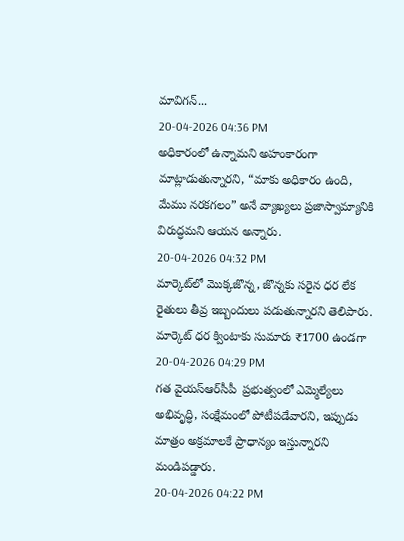మావిగన్...
20-04-2026 04:36 PM
అధికారంలో ఉన్నామని అహంకారంగా మాట్లాడుతున్నారని, “మాకు అధికారం ఉంది, మేము నరకగలం” అనే వ్యాఖ్యలు ప్రజాస్వామ్యానికి విరుద్ధమని ఆయన అన్నారు.
20-04-2026 04:32 PM
మార్కెట్‌లో మొక్కజొన్న, జొన్నకు సరైన ధర లేక రైతులు తీవ్ర ఇబ్బందులు పడుతున్నారని తెలిపారు. మార్కెట్ ధర క్వింటాకు సుమారు ₹1700 ఉండగా
20-04-2026 04:29 PM
గత వైయ‌స్ఆర్‌సీపీ  ప్రభుత్వంలో ఎమ్మెల్యేలు అభివృద్ధి, సంక్షేమంలో పోటీపడేవారని, ఇప్పుడు మాత్రం అక్రమాలకే ప్రాధాన్యం ఇస్తున్నారని మండిపడ్డారు.
20-04-2026 04:22 PM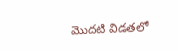మొదటి విడతలో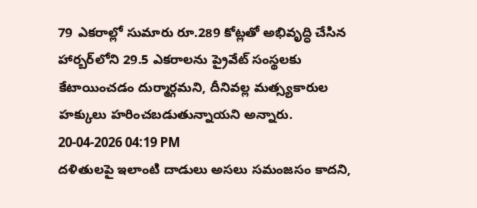79 ఎకరాల్లో సుమారు రూ.289 కోట్లతో అభివృద్ధి చేసిన హార్బర్‌లోని 29.5 ఎకరాలను ప్రైవేట్ సంస్థలకు కేటాయించడం దుర్మార్గమని, దీనివల్ల మత్స్యకారుల హక్కులు హరించబడుతున్నాయని అన్నారు.
20-04-2026 04:19 PM
దళితులపై ఇలాంటి దాడులు అసలు సమంజసం కాదని,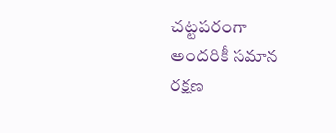చట్టపరంగా అందరికీ సమాన రక్షణ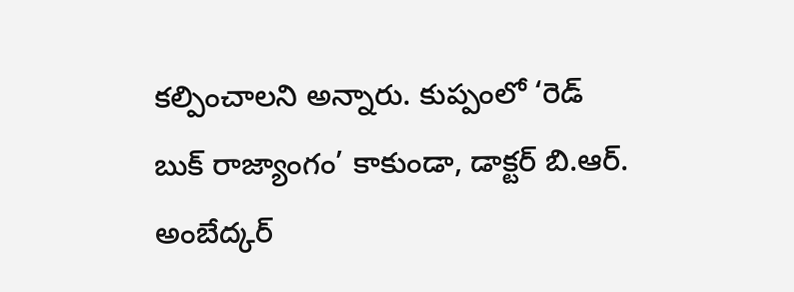కల్పించాలని అన్నారు. కుప్పంలో ‘రెడ్ బుక్ రాజ్యాంగం’ కాకుండా, డాక్టర్ బి.ఆర్. అంబేద్కర్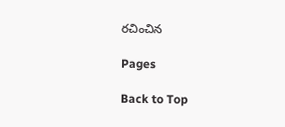రచించిన

Pages

Back to Top